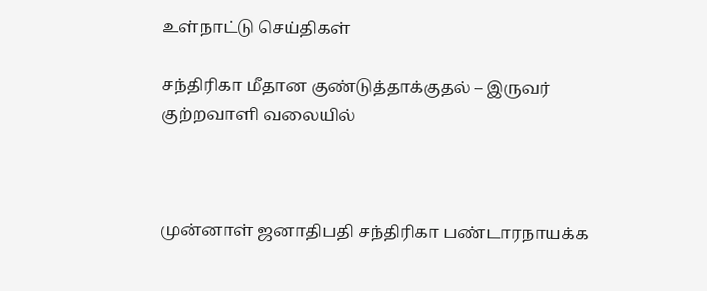உள்நாட்டு செய்திகள்

சந்திரிகா மீதான குண்டுத்தாக்குதல் – இருவர் குற்றவாளி வலையில்



முன்னாள் ஜனாதிபதி சந்திரிகா பண்டாரநாயக்க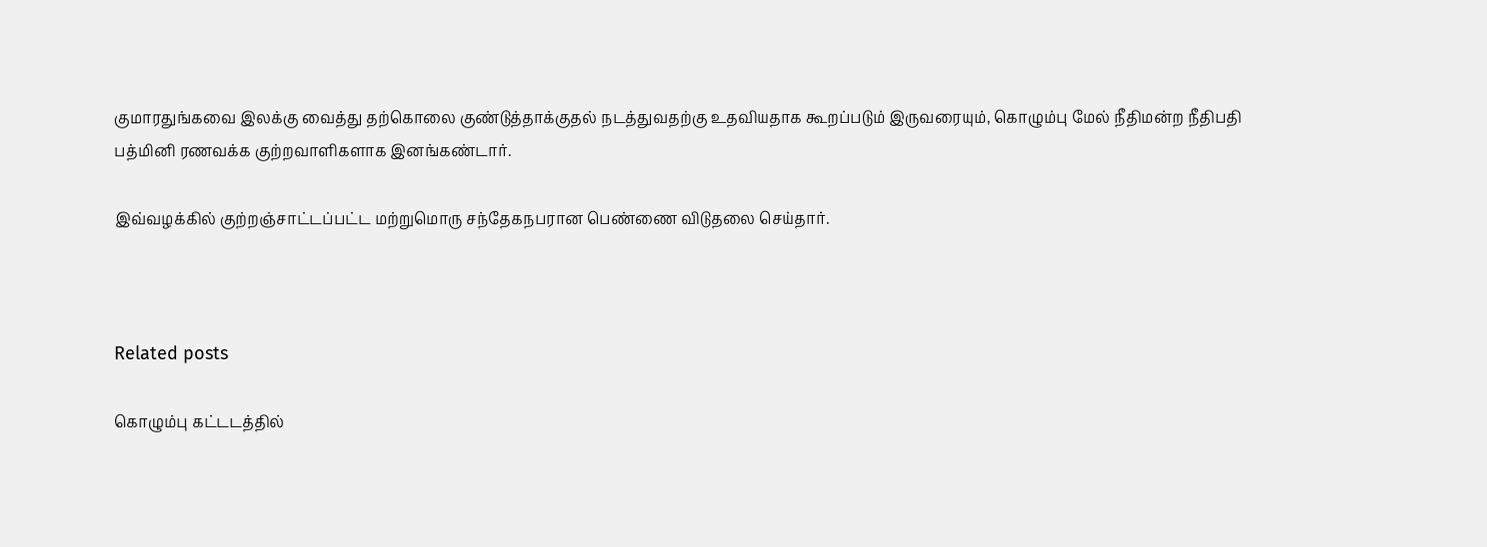குமாரதுங்கவை இலக்கு வைத்து தற்கொலை குண்டுத்தாக்குதல் நடத்துவதற்கு உதவியதாக கூறப்படும் இருவரையும், கொழும்பு மேல் நீதிமன்ற நீதிபதி பத்மினி ரணவக்க குற்றவாளிகளாக இனங்கண்டார்.

இவ்வழக்கில் குற்றஞ்சாட்டப்பட்ட மற்றுமொரு சந்தேகநபரான பெண்ணை விடுதலை செய்தார்.



Related posts

கொழும்பு கட்டடத்தில்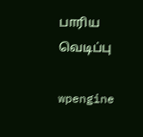பாரிய வெடிப்பு

wpengine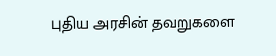புதிய அரசின் தவறுகளை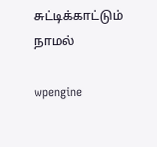சுட்டிக்காட்டும் நாமல்

wpengine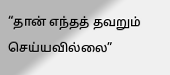“தான் எந்தத் தவறும் செய்யவில்லை”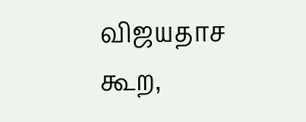விஜயதாச கூற,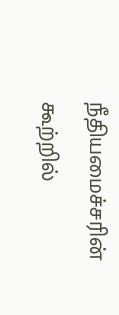நீதியமைச்சரின் கூற்றில்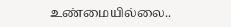உண்மையில்லை..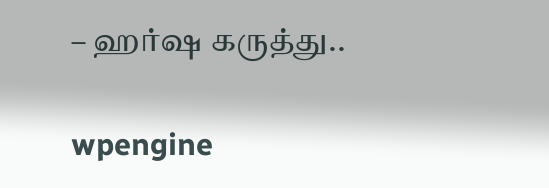– ஹர்ஷ கருத்து..

wpengine